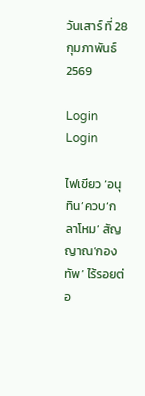วันเสาร์ ที่ 28 กุมภาพันธ์ 2569

Login
Login

ไฟเขียว ‘อนุทิน’ควบ‘กลาโหม’ สัญญาณ‘กองทัพ’ ไร้รอยต่อ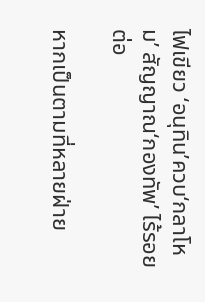ไฟเขียว ‘อนุทิน’ควบ‘กลาโหม’ สัญญาณ‘กองทัพ’ ไร้รอยต่อ

หากเป็นตามที่หลายฝ่าย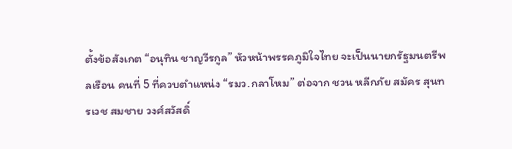ตั้งข้อสังเกต “อนุทิน ชาญวีรกูล” หัวหน้าพรรคภูมิใจไทย จะเป็นนายกรัฐมนตรีพลเรือน คนที่ 5 ที่ควบตำแหน่ง “รมว.กลาโหม” ต่อจาก ชวน หลีกภัย สมัคร สุนทรเวช สมชาย วงศ์สวัสดิ์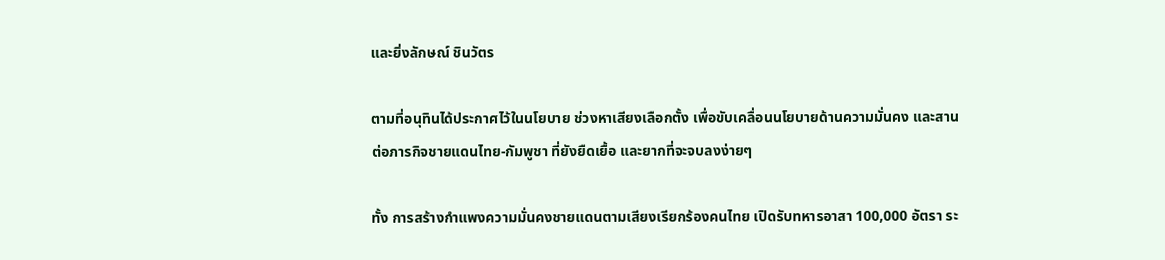และยิ่งลักษณ์ ชินวัตร

ตามที่อนุทินได้ประกาศไว้ในนโยบาย ช่วงหาเสียงเลือกตั้ง เพื่อขับเคลื่อนนโยบายด้านความมั่นคง และสานต่อภารกิจชายแดนไทย-กัมพูชา ที่ยังยืดเยื้อ และยากที่จะจบลงง่ายๆ

ทั้ง การสร้างกำแพงความมั่นคงชายแดนตามเสียงเรียกร้องคนไทย เปิดรับทหารอาสา 100,000 อัตรา ระ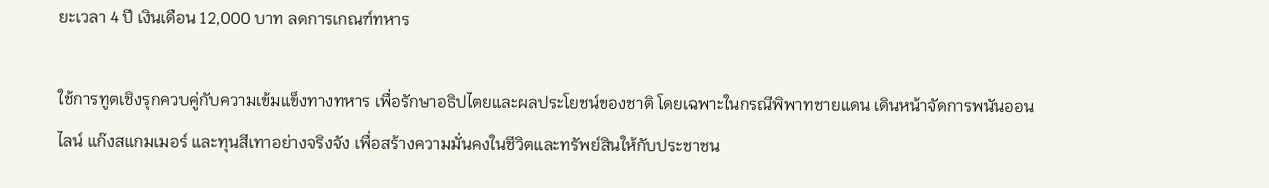ยะเวลา 4 ปี เงินเดือน 12,000 บาท ลดการเกณฑ์ทหาร

ใช้การทูตเชิงรุกควบคู่กับความเข้มแข็งทางทหาร เพื่อรักษาอธิปไตยและผลประโยชน์ของชาติ โดยเฉพาะในกรณีพิพาทชายแดน เดินหน้าจัดการพนันออนไลน์ แก๊งสแกมเมอร์ และทุนสีเทาอย่างจริงจัง เพื่อสร้างความมั่นคงในชีวิตและทรัพย์สินให้กับประชาชน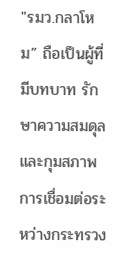"รมว.กลาโหม” ถือเป็นผู้ที่มีบทบาท รักษาความสมดุล และกุมสภาพการเชื่อมต่อระหว่างกระทรวง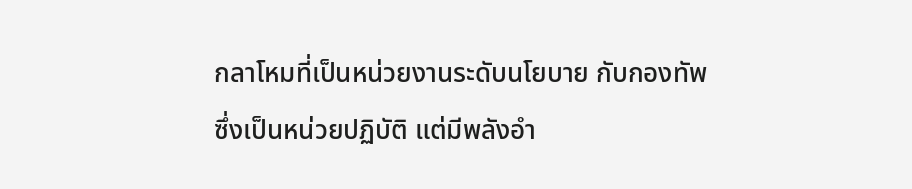กลาโหมที่เป็นหน่วยงานระดับนโยบาย กับกองทัพ ซึ่งเป็นหน่วยปฏิบัติ แต่มีพลังอำ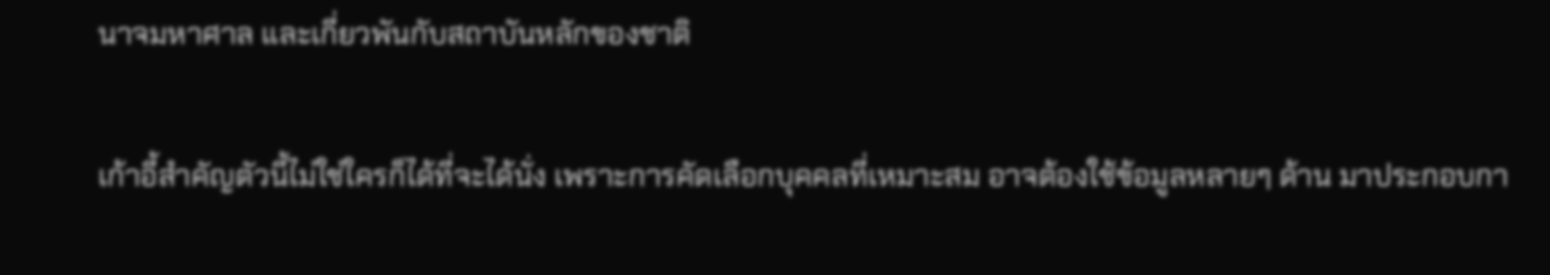นาจมหาศาล และเกี่ยวพันกับสถาบันหลักของชาติ

เก้าอี้สำคัญตัวนี้ไม่ใช่ใครก็ได้ที่จะได้นั่ง เพราะการคัดเลือกบุคคลที่เหมาะสม อาจต้องใช้ข้อมูลหลายๆ ด้าน มาประกอบกา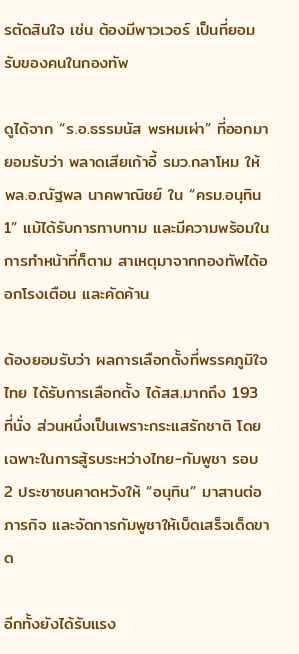รตัดสินใจ เช่น ต้องมีพาวเวอร์ เป็นที่ยอมรับของคนในกองทัพ

ดูได้จาก “ร.อ.ธรรมนัส พรหมเผ่า” ที่ออกมายอมรับว่า พลาดเสียเก้าอี้ รมว.กลาโหม ให้ พล.อ.ณัฐพล นาคพาณิชย์ ใน “ครม.อนุทิน 1” แม้ได้รับการทาบทาม และมีความพร้อมในการทำหน้าที่ก็ตาม สาเหตุมาจากกองทัพได้ออกโรงเตือน และคัดค้าน

ต้องยอมรับว่า ผลการเลือกตั้งที่พรรคภูมิใจไทย ได้รับการเลือกตั้ง ได้สส.มากถึง 193 ที่นั่ง ส่วนหนึ่งเป็นเพราะกระแสรักชาติ โดยเฉพาะในการสู้รบระหว่างไทย-กัมพูชา รอบ 2 ประชาชนคาดหวังให้ “อนุทิน” มาสานต่อภารกิจ และจัดการกัมพูชาให้เบ็ดเสร็จเด็ดขาด

อีกทั้งยังได้รับแรง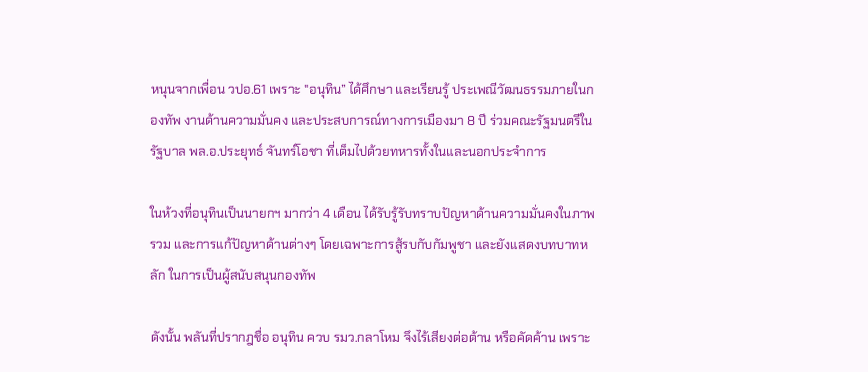หนุนจากเพื่อน วปอ.61 เพราะ "อนุทิน” ได้ศึกษา และเรียนรู้ ประเพณีวัฒนธรรมภายในกองทัพ งานด้านความมั่นคง และประสบการณ์ทางการเมืองมา 8 ปี ร่วมคณะรัฐมนตรีในรัฐบาล พล.อ.ประยุทธ์ จันทร์โอชา ที่เต็มไปด้วยทหารทั้งในและนอกประจำการ

ในห้วงที่อนุทินเป็นนายกฯ มากว่า 4 เดือน ได้รับรู้รับทราบปัญหาด้านความมั่นคงในภาพรวม และการแก้ปัญหาด้านต่างๆ โดยเฉพาะการสู้รบกับกัมพูชา และยังแสดงบทบาทหลัก ในการเป็นผู้สนับสนุนกองทัพ

ดังนั้น พลันที่ปรากฎชื่อ อนุทิน ควบ รมว.กลาโหม จึงไร้เสียงต่อต้าน หรือคัดค้าน เพราะ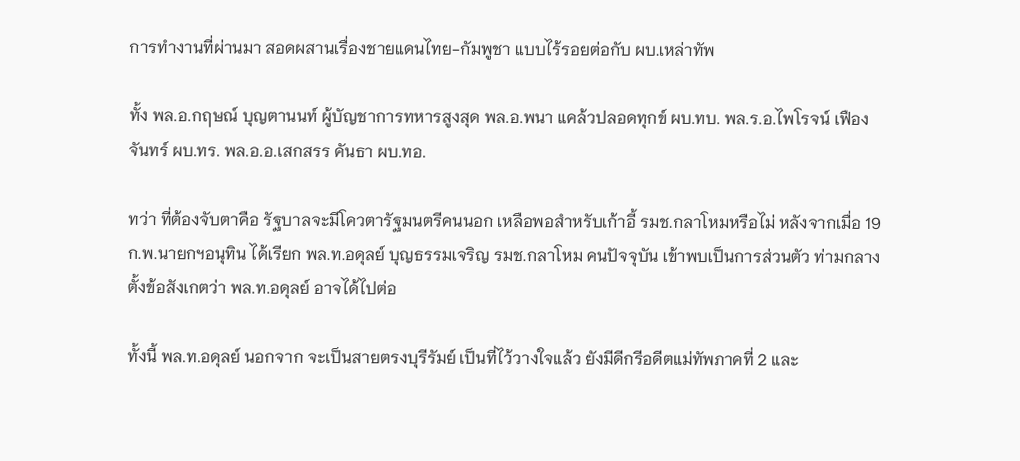การทำงานที่ผ่านมา สอดผสานเรื่องชายแดนไทย-กัมพูชา แบบไร้รอยต่อกับ ผบ.เหล่าทัพ

ทั้ง พล.อ.กฤษณ์ บุญตานนท์ ผู้บัญชาการทหารสูงสุด พล.อ.พนา แคล้วปลอดทุกข์ ผบ.ทบ. พล.ร.อ.ไพโรจน์ เฟืองจันทร์ ผบ.ทร. พล.อ.อ.เสกสรร คันธา ผบ.ทอ.

ทว่า ที่ต้องจับตาคือ รัฐบาลจะมีโควตารัฐมนตรีคนนอก เหลือพอสำหรับเก้าอี้ รมช.กลาโหมหรือไม่ หลังจากเมื่อ 19 ก.พ.นายกฯอนุทิน ได้เรียก พล.ท.อดุลย์ บุญธรรมเจริญ รมช.กลาโหม คนปัจจุบัน เข้าพบเป็นการส่วนตัว ท่ามกลางตั้งข้อสังเกตว่า พล.ท.อดุลย์ อาจได้ไปต่อ

ทั้งนี้ พล.ท.อดุลย์ นอกจาก จะเป็นสายตรงบุรีรัมย์ เป็นที่ไว้วางใจแล้ว ยังมีดีกรีอดีตแม่ทัพภาคที่ 2 และ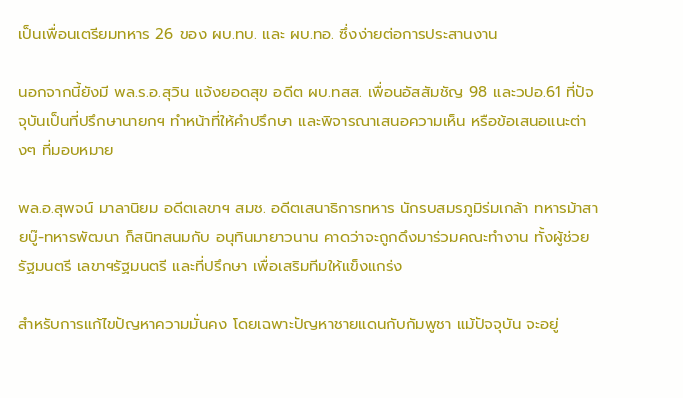เป็นเพื่อนเตรียมทหาร 26 ของ ผบ.ทบ. และ ผบ.ทอ. ซึ่งง่ายต่อการประสานงาน

นอกจากนี้ยังมี พล.ร.อ.สุวิน แจ้งยอดสุข อดีต ผบ.ทสส. เพื่อนอัสสัมชัญ 98 และวปอ.61 ที่ปัจจุบันเป็นที่ปรึกษานายกฯ ทำหน้าที่ให้คำปรึกษา และพิจารณาเสนอความเห็น หรือข้อเสนอแนะต่างๆ ที่มอบหมาย

พล.อ.สุพจน์ มาลานิยม อดีตเลขาฯ สมช. อดีตเสนาธิการทหาร นักรบสมรภูมิร่มเกล้า ทหารม้าสายบู๊-ทหารพัฒนา ก็สนิทสนมกับ อนุทินมายาวนาน คาดว่าจะถูกดึงมาร่วมคณะทำงาน ทั้งผู้ช่วยรัฐมนตรี เลขาฯรัฐมนตรี และที่ปรึกษา เพื่อเสริมทีมให้แข็งแกร่ง

สำหรับการแก้ไขปัญหาความมั่นคง โดยเฉพาะปัญหาชายแดนกับกัมพูชา แม้ปัจจุบัน จะอยู่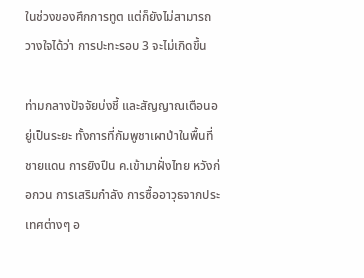ในช่วงของศึกการทูต แต่ก็ยังไม่สามารถวางใจได้ว่า การปะทะรอบ 3 จะไม่เกิดขึ้น

ท่ามกลางปัจจัยบ่งชี้ และสัญญาณเตือนอยู่เป็นระยะ ทั้งการที่กัมพูชาเผาป่าในพื้นที่ชายแดน การยิงปืน ค.เข้ามาฝั่งไทย หวังก่อกวน การเสริมกำลัง การซื้ออาวุธจากประเทศต่างๆ อ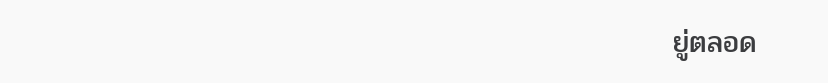ยู่ตลอด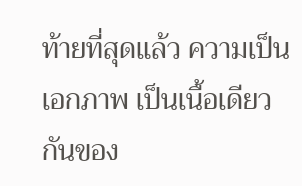ท้ายที่สุดแล้ว ความเป็นเอกภาพ เป็นเนื้อเดียวกันของ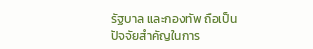รัฐบาล และกองทัพ ถือเป็นปัจจัยสำคัญในการ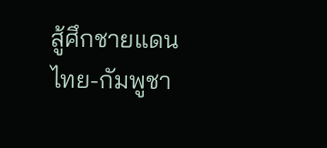สู้ศึกชายแดนไทย-กัมพูชา